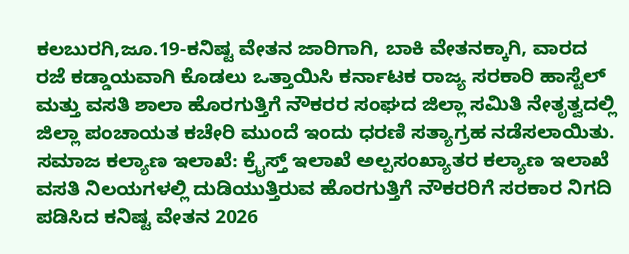ಕಲಬುರಗಿ,ಜೂ.19-ಕನಿಷ್ಟ ವೇತನ ಜಾರಿಗಾಗಿ, ಬಾಕಿ ವೇತನಕ್ಕಾಗಿ, ವಾರದ ರಜೆ ಕಡ್ಡಾಯವಾಗಿ ಕೊಡಲು ಒತ್ತಾಯಿಸಿ ಕರ್ನಾಟಕ ರಾಜ್ಯ ಸರಕಾರಿ ಹಾಸ್ಟೆಲ್ ಮತ್ತು ವಸತಿ ಶಾಲಾ ಹೊರಗುತ್ತಿಗೆ ನೌಕರರ ಸಂಘದ ಜಿಲ್ಲಾ ಸಮಿತಿ ನೇತೃತ್ವದಲ್ಲಿ ಜಿಲ್ಲಾ ಪಂಚಾಯತ ಕಚೇರಿ ಮುಂದೆ ಇಂದು ಧರಣಿ ಸತ್ಯಾಗ್ರಹ ನಡೆಸಲಾಯಿತು.
ಸಮಾಜ ಕಲ್ಯಾಣ ಇಲಾಖೆ: ಕ್ರೈಸ್ತ್ ಇಲಾಖೆ ಅಲ್ಪಸಂಖ್ಯಾತರ ಕಲ್ಯಾಣ ಇಲಾಖೆ ವಸತಿ ನಿಲಯಗಳಲ್ಲಿ ದುಡಿಯುತ್ತಿರುವ ಹೊರಗುತ್ತಿಗೆ ನೌಕರರಿಗೆ ಸರಕಾರ ನಿಗದಿ ಪಡಿಸಿದ ಕನಿಷ್ಟ ವೇತನ 2026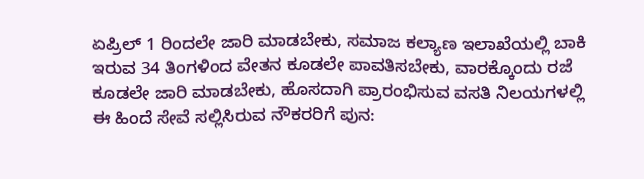ಏಪ್ರಿಲ್ 1 ರಿಂದಲೇ ಜಾರಿ ಮಾಡಬೇಕು, ಸಮಾಜ ಕಲ್ಯಾಣ ಇಲಾಖೆಯಲ್ಲಿ ಬಾಕಿ ಇರುವ 34 ತಿಂಗಳಿಂದ ವೇತನ ಕೂಡಲೇ ಪಾವತಿಸಬೇಕು, ವಾರಕ್ಕೊಂದು ರಜೆ ಕೂಡಲೇ ಜಾರಿ ಮಾಡಬೇಕು, ಹೊಸದಾಗಿ ಪ್ರಾರಂಭಿಸುವ ವಸತಿ ನಿಲಯಗಳಲ್ಲಿ ಈ ಹಿಂದೆ ಸೇವೆ ಸಲ್ಲಿಸಿರುವ ನೌಕರರಿಗೆ ಪುನ: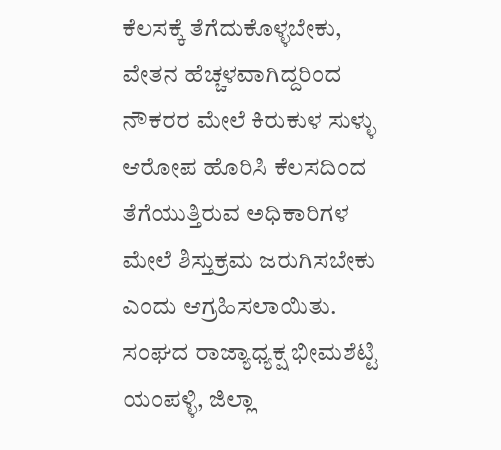ಕೆಲಸಕ್ಕೆ ತೆಗೆದುಕೊಳ್ಳಬೇಕು, ವೇತನ ಹೆಚ್ಚಳವಾಗಿದ್ದರಿಂದ ನೌಕರರ ಮೇಲೆ ಕಿರುಕುಳ ಸುಳ್ಳು ಆರೋಪ ಹೊರಿಸಿ ಕೆಲಸದಿಂದ ತೆಗೆಯುತ್ತಿರುವ ಅಧಿಕಾರಿಗಳ ಮೇಲೆ ಶಿಸ್ತುಕ್ರಮ ಜರುಗಿಸಬೇಕು ಎಂದು ಆಗ್ರಹಿಸಲಾಯಿತು.
ಸಂಘದ ರಾಜ್ಯಾಧ್ಯಕ್ಷ ಭೀಮಶೆಟ್ಟಿ ಯಂಪಳ್ಳಿ, ಜಿಲ್ಲಾ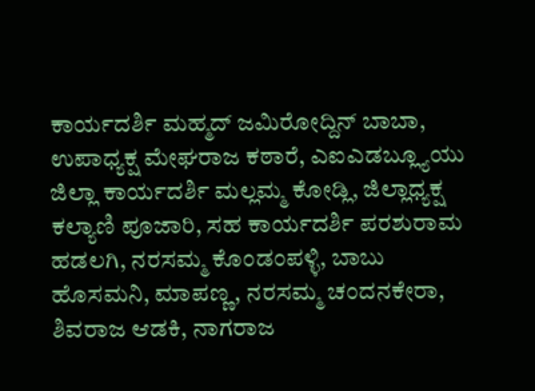ಕಾರ್ಯದರ್ಶಿ ಮಹ್ಮದ್ ಜಮಿರೋದ್ದಿನ್ ಬಾಬಾ, ಉಪಾಧ್ಯಕ್ಷ ಮೇಘರಾಜ ಕಠಾರೆ, ಎಐಎಡಬ್ಲ್ಯೂಯು ಜಿಲ್ಲಾ ಕಾರ್ಯದರ್ಶಿ ಮಲ್ಲಮ್ಮ ಕೋಡ್ಲಿ, ಜಿಲ್ಲಾಧ್ಯಕ್ಷ ಕಲ್ಯಾಣಿ ಪೂಜಾರಿ, ಸಹ ಕಾರ್ಯದರ್ಶಿ ಪರಶುರಾಮ ಹಡಲಗಿ, ನರಸಮ್ಮ ಕೊಂಡಂಪಳ್ಳಿ, ಬಾಬು ಹೊಸಮನಿ, ಮಾಪಣ್ಣ, ನರಸಮ್ಮ ಚಂದನಕೇರಾ, ಶಿವರಾಜ ಆಡಕಿ, ನಾಗರಾಜ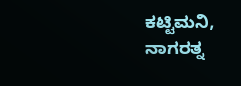ಕಟ್ಟಿಮನಿ, ನಾಗರತ್ನ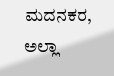ಮದನಕರ, ಅಲ್ಲಾ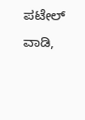ಪಟೇಲ್ ವಾಡಿ,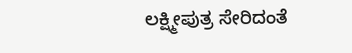ಲಕ್ಷ್ಮೀಪುತ್ರ ಸೇರಿದಂತೆ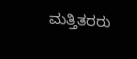ಮತ್ತಿತರರು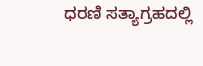ಧರಣಿ ಸತ್ಯಾಗ್ರಹದಲ್ಲಿ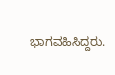ಭಾಗವಹಿಸಿದ್ದರು.